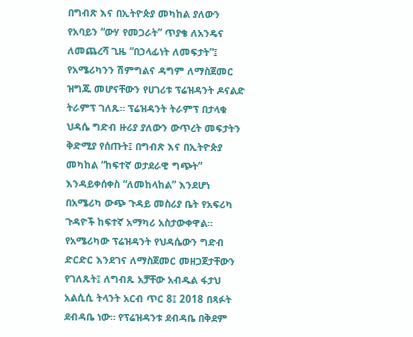በግብጽ እና በኢትዮጵያ መካከል ያለውን የአባይን “ውሃ የመጋራት” ጥያቄ ለአንዴና ለመጨረሻ ጊዜ “በኃላፊነት ለመፍታት”፤ የአሜሪካንን ሽምግልና ዳግም ለማስጀመር ዝግጁ መሆናቸውን የሀገሪቱ ፕሬዝዳንት ዶናልድ ትራምፕ ገለጹ። ፕሬዝዳንት ትራምፕ በታላቁ ህዳሴ ግድብ ዙሪያ ያለውን ውጥረት መፍታትን ቅድሚያ የሰጡት፤ በግብጽ እና በኢትዮጵያ መካከል “ከፍተኛ ወታደራዊ ግጭት” እንዳይቀሰቀስ “ለመከላከል” እንደሆነ በአሜሪካ ውጭ ጉዳይ መስሪያ ቤት የአፍሪካ ጉዳዮች ከፍተኛ አማካሪ አስታውቀዋል።
የአሜሪካው ፕሬዝዳንት የህዳሴውን ግድብ ድርድር እንደገና ለማስጀመር መዘጋጀታቸውን የገለጹት፤ ለግብጹ አቻቸው አብዱል ፋታህ አልሲሲ ትላንት አርብ ጥር 8፤ 2018 በጻፉት ደብዳቤ ነው። የፕሬዝዳንቱ ደብዳቤ በቅደም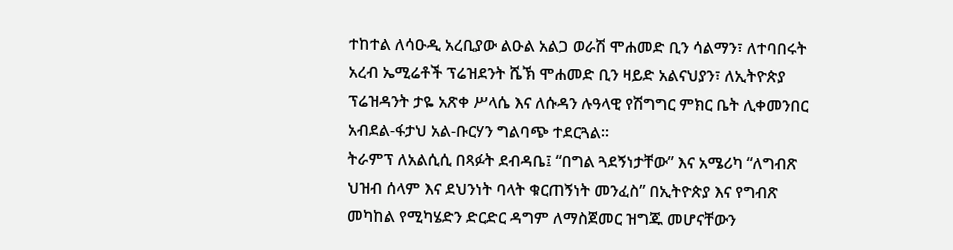ተከተል ለሳዑዲ አረቢያው ልዑል አልጋ ወራሽ ሞሐመድ ቢን ሳልማን፣ ለተባበሩት አረብ ኤሚሬቶች ፕሬዝደንት ሼኽ ሞሐመድ ቢን ዛይድ አልናህያን፣ ለኢትዮጵያ ፕሬዝዳንት ታዬ አጽቀ ሥላሴ እና ለሱዳን ሉዓላዊ የሽግግር ምክር ቤት ሊቀመንበር አብደል-ፋታህ አል-ቡርሃን ግልባጭ ተደርጓል።
ትራምፕ ለአልሲሲ በጻፉት ደብዳቤ፤ “በግል ጓደኝነታቸው” እና አሜሪካ “ለግብጽ ህዝብ ሰላም እና ደህንነት ባላት ቁርጠኝነት መንፈስ” በኢትዮጵያ እና የግብጽ መካከል የሚካሄድን ድርድር ዳግም ለማስጀመር ዝግጁ መሆናቸውን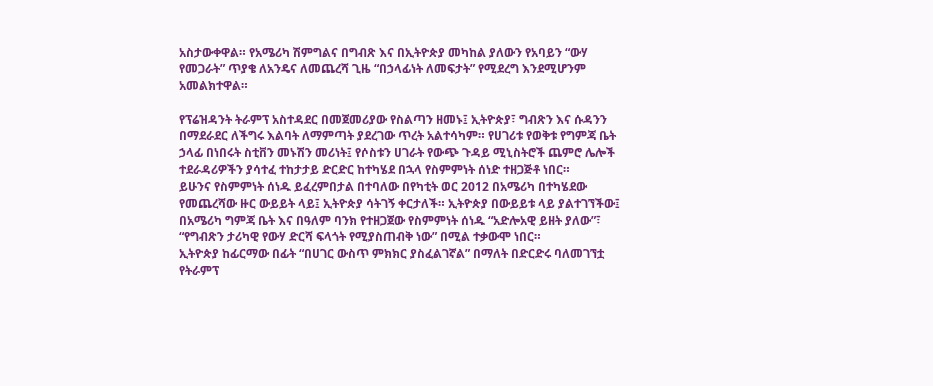አስታውቀዋል። የአሜሪካ ሽምግልና በግብጽ እና በኢትዮጵያ መካከል ያለውን የአባይን “ውሃ የመጋራት” ጥያቄ ለአንዴና ለመጨረሻ ጊዜ “በኃላፊነት ለመፍታት” የሚደረግ እንደሚሆንም አመልክተዋል።

የፕሬዝዳንት ትራምፕ አስተዳደር በመጀመሪያው የስልጣን ዘመኑ፤ ኢትዮጵያ፣ ግብጽን እና ሱዳንን በማደራደር ለችግሩ እልባት ለማምጣት ያደረገው ጥረት አልተሳካም። የሀገሪቱ የወቅቱ የግምጃ ቤት ኃላፊ በነበሩት ስቲቨን መኑሽን መሪነት፤ የሶስቱን ሀገራት የውጭ ጉዳይ ሚኒስትሮች ጨምሮ ሌሎች ተደራዳሪዎችን ያሳተፈ ተከታታይ ድርድር ከተካሄደ በኋላ የስምምነት ሰነድ ተዘጋጅቶ ነበር።
ይሁንና የስምምነት ሰነዱ ይፈረምበታል በተባለው በየካቲት ወር 2012 በአሜሪካ በተካሄደው የመጨረሻው ዙር ውይይት ላይ፤ ኢትዮጵያ ሳትገኝ ቀርታለች። ኢትዮጵያ በውይይቱ ላይ ያልተገኘችው፤ በአሜሪካ ግምጃ ቤት እና በዓለም ባንክ የተዘጋጀው የስምምነት ሰነዱ “አድሎአዊ ይዘት ያለው”፣ “የግብጽን ታሪካዊ የውሃ ድርሻ ፍላጎት የሚያስጠብቅ ነው” በሚል ተቃውሞ ነበር።
ኢትዮጵያ ከፊርማው በፊት “በሀገር ውስጥ ምክክር ያስፈልገኛል” በማለት በድርድሩ ባለመገኘቷ የትራምፕ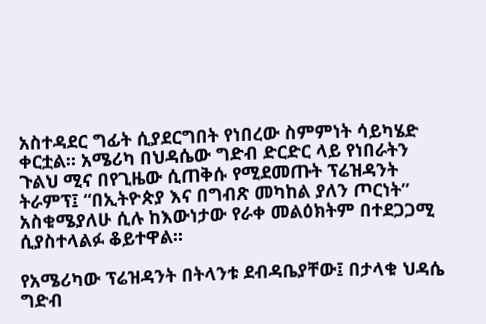አስተዳደር ግፊት ሲያደርግበት የነበረው ስምምነት ሳይካሄድ ቀርቷል። አሜሪካ በህዳሴው ግድብ ድርድር ላይ የነበራትን ጉልህ ሚና በየጊዜው ሲጠቅሱ የሚደመጡት ፕሬዝዳንት ትራምፕ፤ “በኢትዮጵያ እና በግብጽ መካከል ያለን ጦርነት” አስቁሜያለሁ ሲሉ ከእውነታው የራቀ መልዕክትም በተደጋጋሚ ሲያስተላልፉ ቆይተዋል።

የአሜሪካው ፕሬዝዳንት በትላንቱ ደብዳቤያቸው፤ በታላቁ ህዳሴ ግድብ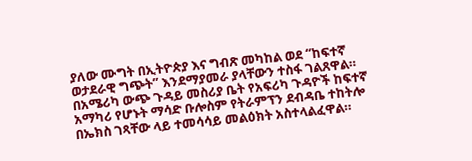ያለው ሙግት በኢትዮጵያ እና ግብጽ መካከል ወደ “ከፍተኛ ወታደራዊ ግጭት” እንደማያመራ ያላቸውን ተስፋ ገልጸዋል። በአሜሪካ ውጭ ጉዳይ መስሪያ ቤት የአፍሪካ ጉዳዮች ከፍተኛ አማካሪ የሆኑት ማሳድ ቡሎስም የትራምፕን ደብዳቤ ተከትሎ በኤክስ ገጻቸው ላይ ተመሳሳይ መልዕክት አስተላልፈዋል።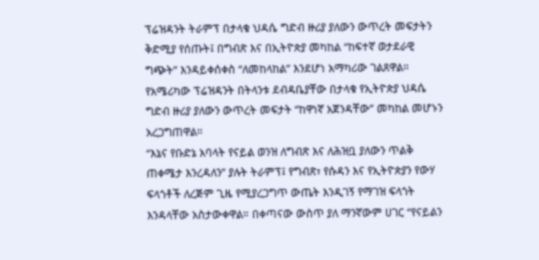ፕሬዝዳንት ትራምፕ በታላቁ ህዳሴ ግድብ ዙሪያ ያለውን ውጥረት መፍታትን ቅድሚያ የሰጡት፤ በግብጽ እና በኢትዮጵያ መካከል “ከፍተኛ ወታደራዊ ግጭት” እንዳይቀሰቀስ “ለመከላከል” እንደሆነ አማካሪው ገልጸዋል። የአሜሪካው ፕሬዝዳንት በትላንቱ ደብዳቤያቸው በታላቁ የኢትዮጵያ ህዳሴ ግድብ ዙሪያ ያለውን ውጥረት መፍታት “ከዋነኛ አጀንዳቸው” መካከል መሆኑን አረጋግጠዋል።
“እኔና የቡድኔ አባላት የናይል ወንዝ ለግብጽ እና ለሕዝቧ ያለውን ጥልቅ ጠቀሜታ እንረዳለን” ያሉት ትራምፕ፤ የግብጽ፣ የሱዳን እና የኢትዮጵያን የውሃ ፍላጎቶች ለረጅም ጊዜ የሚያረጋግጥ ውጤት እንዲገኝ የማገዝ ፍላጎት እንዳላቸው አስታውቀዋል። በቀጣናው ውስጥ ያለ ማንኛውም ሀገር “የናይልን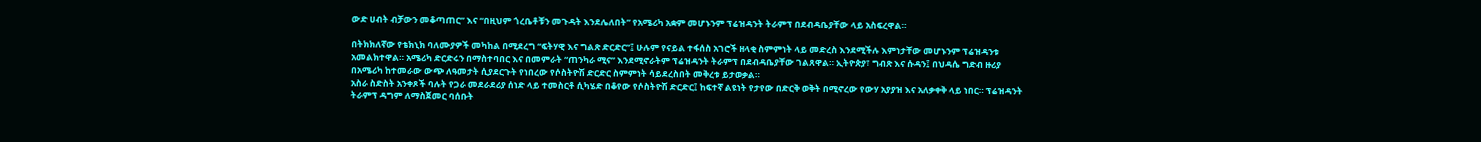ውድ ሀብት ብቻውን መቆጣጠር” እና “በዚህም ጎረቤቶቹን መጉዳት እንደሌለበት” የአሜሪካ አቋም መሆኑንም ፕሬዝዳንት ትራምፕ በደብዳቤያቸው ላይ አስፍረዋል።

በትክክለኛው የቴክኒክ ባለሙያዎች መካከል በሚደረግ “ፍትሃዊ እና ግልጽ ድርድር”፤ ሁሉም የናይል ተፋሰስ አገሮች ዘላቂ ስምምነት ላይ መድረስ እንደሚችሉ እምነታቸው መሆኑንም ፕሬዝዳንቱ አመልክተዋል። አሜሪካ ድርድሩን በማስተባበር እና በመምራት “ጠንካራ ሚና” እንደሚኖራትም ፕሬዝዳንት ትራምፕ በደብዳቤያቸው ገልጸዋል። ኢትዮጵያ፣ ግብጽ እና ሱዳን፤ በህዳሴ ግድብ ዙሪያ በአሜሪካ ከተመራው ውጭ ለዓመታት ሲያደርጉት የነበረው የሶስትዮሽ ድርድር ስምምነት ሳይደረስበት መቅረቱ ይታወቃል።
አስራ ስድስት አንቀጾች ባሉት የጋራ መደራደሪያ ሰነድ ላይ ተመስርቶ ሲካሄድ በቆየው የሶስትዮሽ ድርድር፤ ከፍተኛ ልዩነት የታየው በድርቅ ወቅት በሚኖረው የውሃ አያያዝ እና አለቃቀቅ ላይ ነበር። ፕሬዝዳንት ትራምፕ ዳግም ለማስጀመር ባሰቡት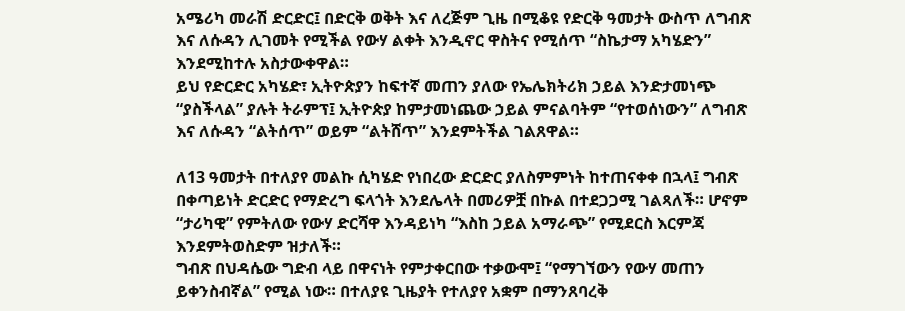አሜሪካ መራሽ ድርድር፤ በድርቅ ወቅት እና ለረጅም ጊዜ በሚቆዩ የድርቅ ዓመታት ውስጥ ለግብጽ እና ለሱዳን ሊገመት የሚችል የውሃ ልቀት እንዲኖር ዋስትና የሚሰጥ “ስኬታማ አካሄድን” እንደሚከተሉ አስታውቀዋል።
ይህ የድርድር አካሄድ፣ ኢትዮጵያን ከፍተኛ መጠን ያለው የኤሌክትሪክ ኃይል እንድታመነጭ “ያስችላል” ያሉት ትራምፕ፤ ኢትዮጵያ ከምታመነጨው ኃይል ምናልባትም “የተወሰነውን” ለግብጽ እና ለሱዳን “ልትሰጥ” ወይም “ልትሸጥ” እንደምትችል ገልጸዋል።

ለ13 ዓመታት በተለያየ መልኩ ሲካሄድ የነበረው ድርድር ያለስምምነት ከተጠናቀቀ በኋላ፤ ግብጽ በቀጣይነት ድርድር የማድረግ ፍላጎት እንደሌላት በመሪዎቿ በኩል በተደጋጋሚ ገልጻለች። ሆኖም “ታሪካዊ” የምትለው የውሃ ድርሻዋ እንዳይነካ “እስከ ኃይል አማራጭ” የሚደርስ እርምጃ እንደምትወስድም ዝታለች።
ግብጽ በህዳሴው ግድብ ላይ በዋናነት የምታቀርበው ተቃውሞ፤ “የማገኘውን የውሃ መጠን ይቀንስብኛል” የሚል ነው። በተለያዩ ጊዜያት የተለያየ አቋም በማንጸባረቅ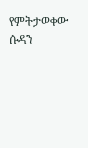የምትታወቀው ሱዳን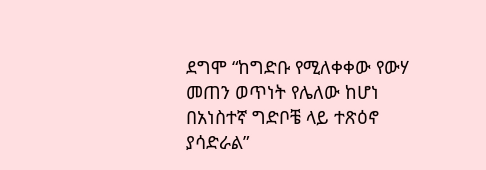ደግሞ “ከግድቡ የሚለቀቀው የውሃ መጠን ወጥነት የሌለው ከሆነ በአነስተኛ ግድቦቼ ላይ ተጽዕኖ ያሳድራል”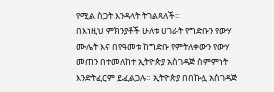የሚል ስጋት እንዳላት ትገልጻለች።
በእነዚህ ምክንያቶች ሁለቱ ሀገራት የግድቡን የውሃ ሙሌት እና በየዓመቱ ከግድቡ የምትለቀውን የውሃ መጠን በተመለከተ ኢትዮጵያ አስገዳጅ ስምምነት እንድትፈርም ይፈልጋሉ። ኢትዮጵያ በበኩሏ አስገዳጅ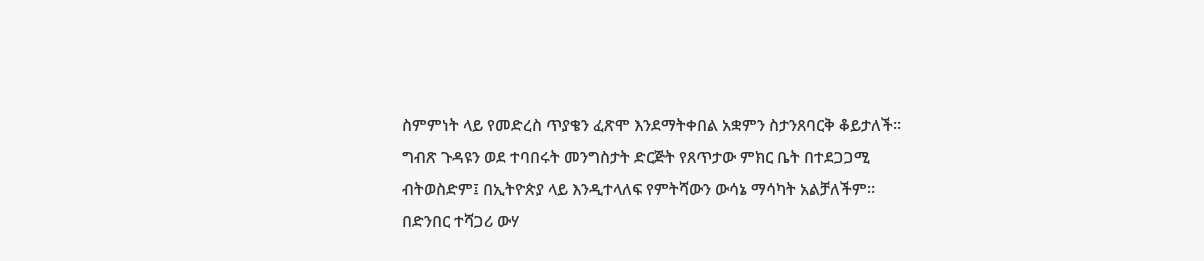ስምምነት ላይ የመድረስ ጥያቄን ፈጽሞ እንደማትቀበል አቋምን ስታንጸባርቅ ቆይታለች።
ግብጽ ጉዳዩን ወደ ተባበሩት መንግስታት ድርጅት የጸጥታው ምክር ቤት በተደጋጋሚ ብትወስድም፤ በኢትዮጵያ ላይ እንዲተላለፍ የምትሻውን ውሳኔ ማሳካት አልቻለችም። በድንበር ተሻጋሪ ውሃ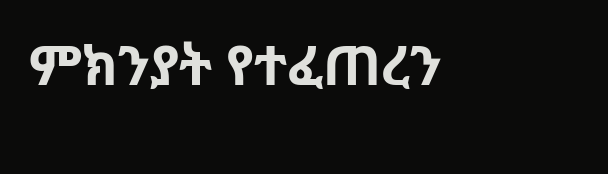ምክንያት የተፈጠረን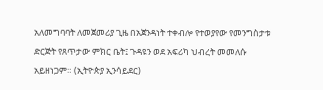አለመግባባት ለመጀመሪያ ጊዜ በአጀንዳነት ተቀብሎ የተወያየው የመንግስታቱ ድርጅት የጸጥታው ምክር ቤት፤ ጉዳዩን ወደ አፍሪካ ህብረት መመለሱ አይዘነጋም። (ኢትዮጵያ ኢንሳይደር)